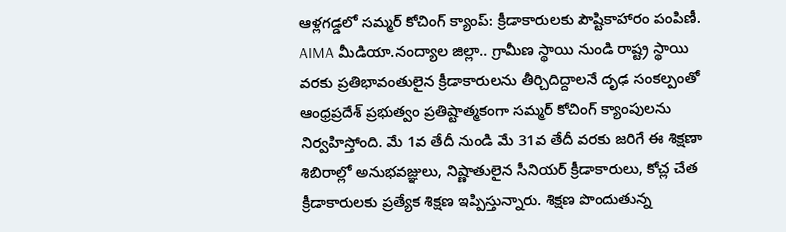ఆళ్లగడ్డలో సమ్మర్ కోచింగ్ క్యాంప్: క్రీడాకారులకు పౌష్టికాహారం పంపిణీ.
AIMA మీడియా.నంద్యాల జిల్లా.. గ్రామీణ స్థాయి నుండి రాష్ట్ర స్థాయి వరకు ప్రతిభావంతులైన క్రీడాకారులను తీర్చిదిద్దాలనే దృఢ సంకల్పంతో ఆంధ్రప్రదేశ్ ప్రభుత్వం ప్రతిష్టాత్మకంగా సమ్మర్ కోచింగ్ క్యాంపులను నిర్వహిస్తోంది. మే 1వ తేదీ నుండి మే 31వ తేదీ వరకు జరిగే ఈ శిక్షణా శిబిరాల్లో అనుభవజ్ఞులు, నిష్ణాతులైన సీనియర్ క్రీడాకారులు, కోచ్ల చేత క్రీడాకారులకు ప్రత్యేక శిక్షణ ఇప్పిస్తున్నారు. శిక్షణ పొందుతున్న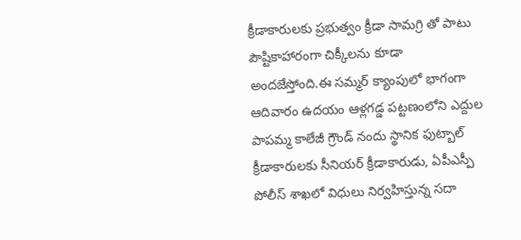క్రీడాకారులకు ప్రభుత్వం క్రీడా సామగ్రి తో పాటు పౌష్టికాహారంగా చిక్కీలను కూడా అందజేస్తోంది.ఈ సమ్మర్ క్యాంపులో భాగంగా ఆదివారం ఉదయం ఆళ్లగడ్డ పట్టణంలోని ఎద్దుల పాపమ్మ కాలేజీ గ్రౌండ్ నందు స్థానిక ఫుట్బాల్ క్రీడాకారులకు సీనియర్ క్రీడాకారుడు, ఏపీఎస్పీ పోలీస్ శాఖలో విధులు నిర్వహిస్తున్న సదా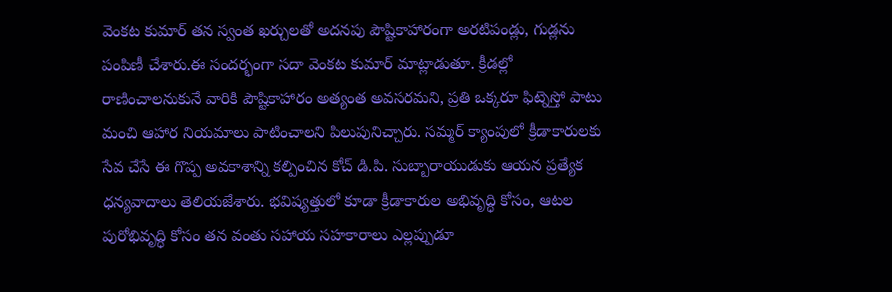వెంకట కుమార్ తన స్వంత ఖర్చులతో అదనపు పౌష్టికాహారంగా అరటిపండ్లు, గుడ్లను పంపిణీ చేశారు.ఈ సందర్భంగా సదా వెంకట కుమార్ మాట్లాడుతూ. క్రీడల్లో రాణించాలనుకునే వారికి పౌష్టికాహారం అత్యంత అవసరమని, ప్రతి ఒక్కరూ ఫిట్నెస్తో పాటు మంచి ఆహార నియమాలు పాటించాలని పిలుపునిచ్చారు. సమ్మర్ క్యాంపులో క్రీడాకారులకు సేవ చేసే ఈ గొప్ప అవకాశాన్ని కల్పించిన కోచ్ డి.పి. సుబ్బారాయుడుకు ఆయన ప్రత్యేక ధన్యవాదాలు తెలియజేశారు. భవిష్యత్తులో కూడా క్రీడాకారుల అభివృద్ధి కోసం, ఆటల పురోభివృద్ధి కోసం తన వంతు సహాయ సహకారాలు ఎల్లప్పుడూ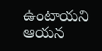ఉంటాయని ఆయన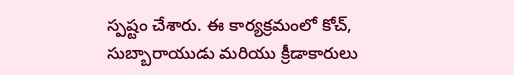స్పష్టం చేశారు. ఈ కార్యక్రమంలో కోచ్, సుబ్బారాయుడు మరియు క్రీడాకారులు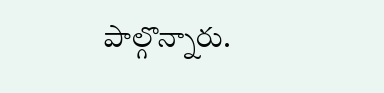పాల్గొన్నారు.